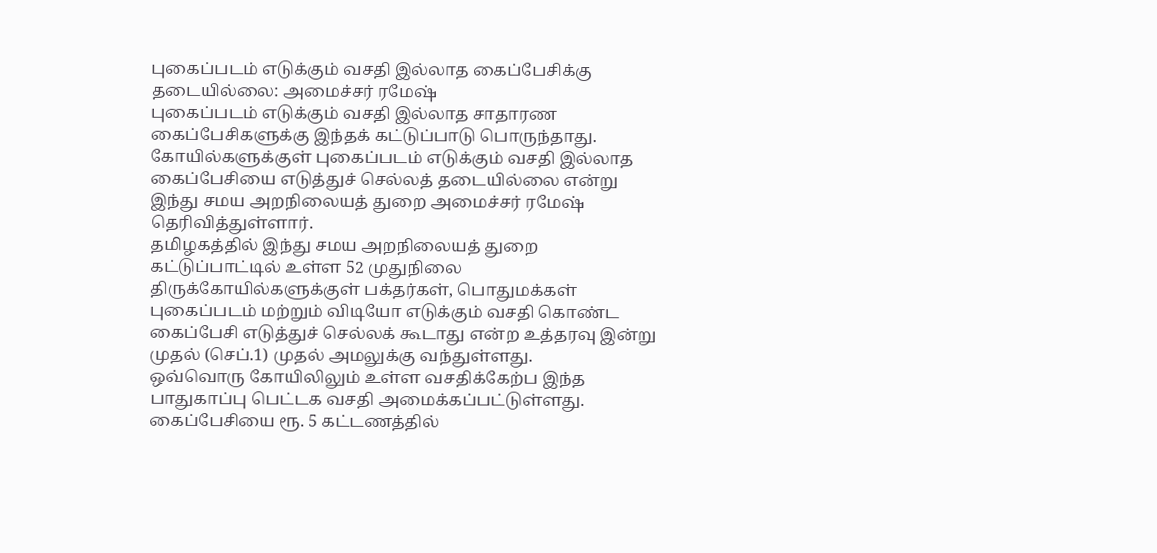புகைப்படம் எடுக்கும் வசதி இல்லாத கைப்பேசிக்கு தடையில்லை: அமைச்சர் ரமேஷ்
புகைப்படம் எடுக்கும் வசதி இல்லாத சாதாரண கைப்பேசிகளுக்கு இந்தக் கட்டுப்பாடு பொருந்தாது.
கோயில்களுக்குள் புகைப்படம் எடுக்கும் வசதி இல்லாத கைப்பேசியை எடுத்துச் செல்லத் தடையில்லை என்று இந்து சமய அறநிலையத் துறை அமைச்சர் ரமேஷ் தெரிவித்துள்ளார்.
தமிழகத்தில் இந்து சமய அறநிலையத் துறை கட்டுப்பாட்டில் உள்ள 52 முதுநிலை திருக்கோயில்களுக்குள் பக்தர்கள், பொதுமக்கள் புகைப்படம் மற்றும் விடியோ எடுக்கும் வசதி கொண்ட கைப்பேசி எடுத்துச் செல்லக் கூடாது என்ற உத்தரவு இன்று முதல் (செப்.1) முதல் அமலுக்கு வந்துள்ளது.
ஒவ்வொரு கோயிலிலும் உள்ள வசதிக்கேற்ப இந்த பாதுகாப்பு பெட்டக வசதி அமைக்கப்பட்டுள்ளது. கைப்பேசியை ரூ. 5 கட்டணத்தில்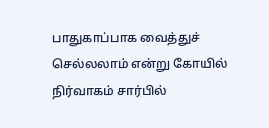பாதுகாப்பாக வைத்துச் செல்லலாம் என்று கோயில் நிர்வாகம் சார்பில்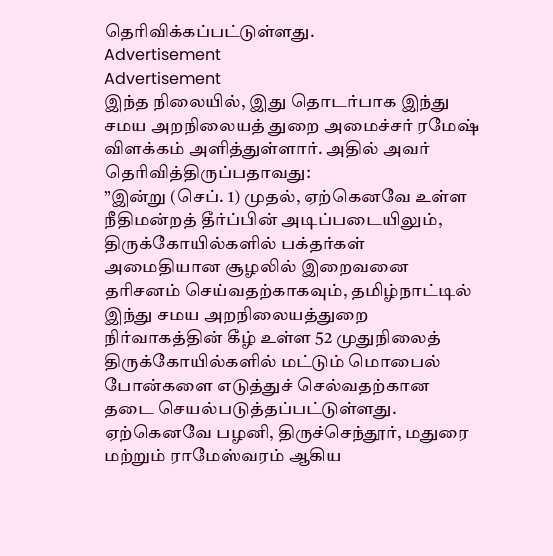தெரிவிக்கப்பட்டுள்ளது.
Advertisement
Advertisement
இந்த நிலையில், இது தொடர்பாக இந்து சமய அறநிலையத் துறை அமைச்சர் ரமேஷ் விளக்கம் அளித்துள்ளார். அதில் அவர் தெரிவித்திருப்பதாவது:
”இன்று (செப். 1) முதல், ஏற்கெனவே உள்ள நீதிமன்றத் தீர்ப்பின் அடிப்படையிலும், திருக்கோயில்களில் பக்தர்கள் அமைதியான சூழலில் இறைவனை தரிசனம் செய்வதற்காகவும், தமிழ்நாட்டில் இந்து சமய அறநிலையத்துறை நிர்வாகத்தின் கீழ் உள்ள 52 முதுநிலைத் திருக்கோயில்களில் மட்டும் மொபைல் போன்களை எடுத்துச் செல்வதற்கான தடை செயல்படுத்தப்பட்டுள்ளது.
ஏற்கெனவே பழனி, திருச்செந்தூர், மதுரை மற்றும் ராமேஸ்வரம் ஆகிய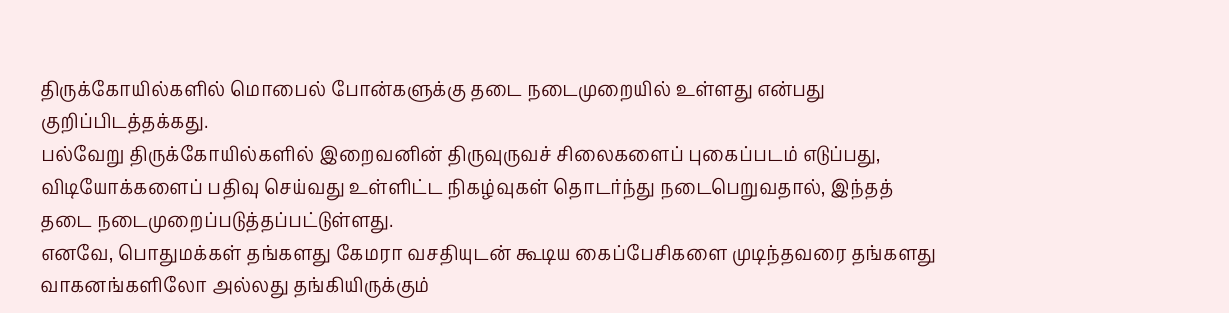திருக்கோயில்களில் மொபைல் போன்களுக்கு தடை நடைமுறையில் உள்ளது என்பது குறிப்பிடத்தக்கது.
பல்வேறு திருக்கோயில்களில் இறைவனின் திருவுருவச் சிலைகளைப் புகைப்படம் எடுப்பது, விடியோக்களைப் பதிவு செய்வது உள்ளிட்ட நிகழ்வுகள் தொடர்ந்து நடைபெறுவதால், இந்தத் தடை நடைமுறைப்படுத்தப்பட்டுள்ளது.
எனவே, பொதுமக்கள் தங்களது கேமரா வசதியுடன் கூடிய கைப்பேசிகளை முடிந்தவரை தங்களது வாகனங்களிலோ அல்லது தங்கியிருக்கும்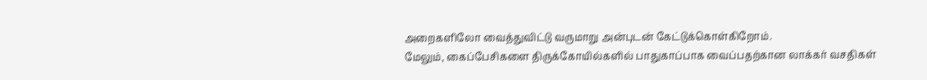அறைகளிலோ வைத்துவிட்டு வருமாறு அன்புடன் கேட்டுக்கொள்கிறோம்.
மேலும், கைப்பேசிகளை திருக்கோயில்களில் பாதுகாப்பாக வைப்பதற்கான லாக்கர் வசதிகள்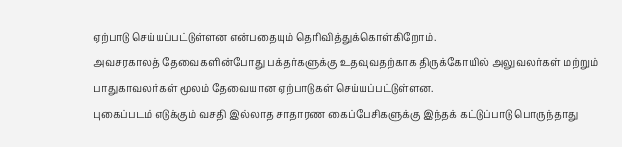ஏற்பாடு செய்யப்பட்டுள்ளன என்பதையும் தெரிவித்துக்கொள்கிறோம்.
அவசரகாலத் தேவைகளின்போது பக்தர்களுக்கு உதவுவதற்காக திருக்கோயில் அலுவலர்கள் மற்றும் பாதுகாவலர்கள் மூலம் தேவையான ஏற்பாடுகள் செய்யப்பட்டுள்ளன.
புகைப்படம் எடுக்கும் வசதி இல்லாத சாதாரண கைப்பேசிகளுக்கு இந்தக் கட்டுப்பாடு பொருந்தாது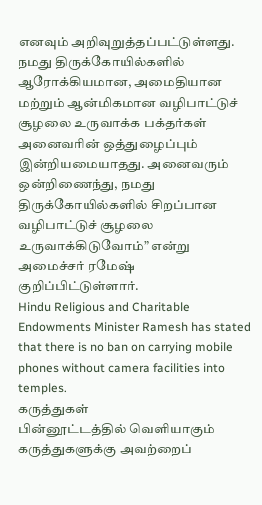எனவும் அறிவுறுத்தப்பட்டுள்ளது.
நமது திருக்கோயில்களில் ஆரோக்கியமான, அமைதியான மற்றும் ஆன்மிகமான வழிபாட்டுச் சூழலை உருவாக்க பக்தர்கள் அனைவரின் ஒத்துழைப்பும் இன்றியமையாதது. அனைவரும் ஒன்றிணைந்து, நமது திருக்கோயில்களில் சிறப்பான வழிபாட்டுச் சூழலை உருவாக்கிடுவோம்” என்று அமைச்சர் ரமேஷ் குறிப்பிட்டுள்ளார்.
Hindu Religious and Charitable Endowments Minister Ramesh has stated that there is no ban on carrying mobile phones without camera facilities into temples.
கருத்துகள்
பின்னூட்டத்தில் வெளியாகும் கருத்துகளுக்கு அவற்றைப்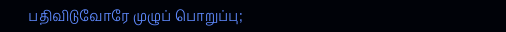பதிவிடுவோரே முழுப் பொறுப்பு;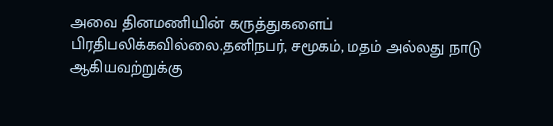அவை தினமணியின் கருத்துகளைப் பிரதிபலிக்கவில்லை.தனிநபர், சமூகம், மதம் அல்லது நாடு ஆகியவற்றுக்கு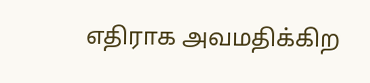எதிராக அவமதிக்கிற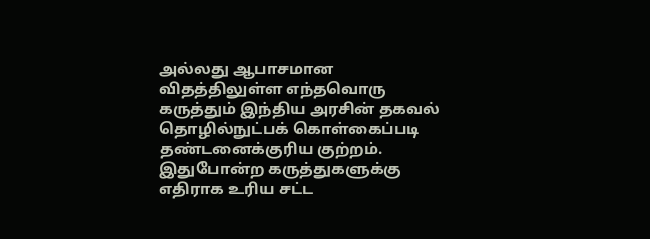அல்லது ஆபாசமான விதத்திலுள்ள எந்தவொரு கருத்தும் இந்திய அரசின் தகவல் தொழில்நுட்பக் கொள்கைப்படி தண்டனைக்குரிய குற்றம். இதுபோன்ற கருத்துகளுக்கு எதிராக உரிய சட்ட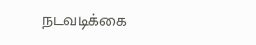நடவடிக்கை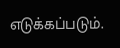எடுக்கப்படும்.